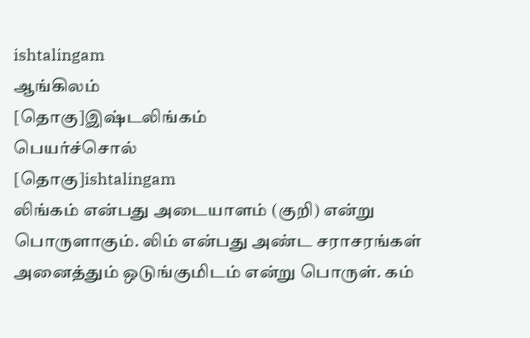ishtalingam
ஆங்கிலம்
[தொகு]இஷ்டலிங்கம்
பெயர்ச்சொல்
[தொகு]ishtalingam
லிங்கம் என்பது அடையாளம் (குறி) என்று பொருளாகும். லிம் என்பது அண்ட சராசரங்கள் அனைத்தும் ஒடுங்குமிடம் என்று பொருள். கம்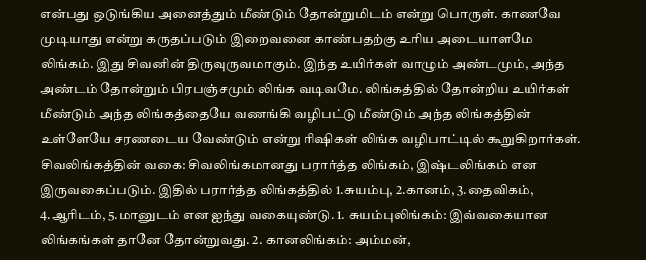என்பது ஒடுங்கிய அனைத்தும் மீண்டும் தோன்றுமிடம் என்று பொருள். காணவே முடியாது என்று கருதப்படும் இறைவனை காண்பதற்கு உரிய அடையாளமே லிங்கம். இது சிவனின் திருவுருவமாகும். இந்த உயிர்கள் வாழும் அண்டமும், அந்த அண்டம் தோன்றும் பிரபஞ்சமும் லிங்க வடிவமே. லிங்கத்தில் தோன்றிய உயிர்கள் மீண்டும் அந்த லிங்கத்தையே வணங்கி வழிபட்டு மீண்டும் அந்த லிங்கத்தின் உள்ளேயே சரணடைய வேண்டும் என்று ரிஷிகள் லிங்க வழிபாட்டில் கூறுகிறார்கள். சிவலிங்கத்தின் வகை: சிவலிங்கமானது பரார்த்த லிங்கம், இஷ்டலிங்கம் என இருவகைப்படும். இதில் பரார்த்த லிங்கத்தில் 1.சுயம்பு, 2.கானம், 3.தைவிகம், 4.ஆரிடம், 5.மானுடம் என ஐந்து வகையுண்டு. 1. சுயம்புலிங்கம்: இவ்வகையான லிங்கங்கள் தானே தோன்றுவது. 2. கானலிங்கம்: அம்மன்,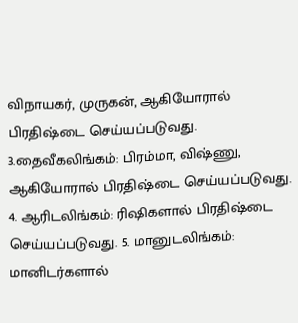விநாயகர், முருகன், ஆகியோரால் பிரதிஷ்டை செய்யப்படுவது. 3.தைவீகலிங்கம்: பிரம்மா, விஷ்ணு, ஆகியோரால் பிரதிஷ்டை செய்யப்படுவது. 4. ஆரிடலிங்கம்: ரிஷிகளால் பிரதிஷ்டை செய்யப்படுவது. 5. மானுடலிங்கம்: மானிடர்களால்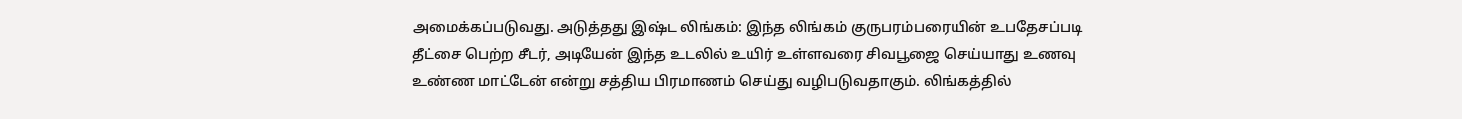அமைக்கப்படுவது. அடுத்தது இஷ்ட லிங்கம்: இந்த லிங்கம் குருபரம்பரையின் உபதேசப்படி தீட்சை பெற்ற சீடர், அடியேன் இந்த உடலில் உயிர் உள்ளவரை சிவபூஜை செய்யாது உணவு உண்ண மாட்டேன் என்று சத்திய பிரமாணம் செய்து வழிபடுவதாகும். லிங்கத்தில்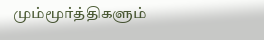மும்மூர்த்திகளும்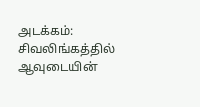அடக்கம்: சிவலிங்கத்தில் ஆவுடையின்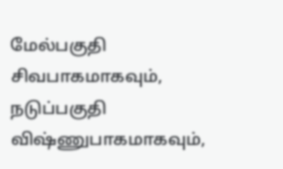மேல்பகுதி சிவபாகமாகவும், நடுப்பகுதி விஷ்ணுபாகமாகவும்,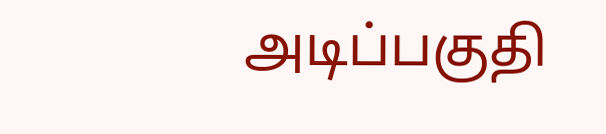அடிப்பகுதி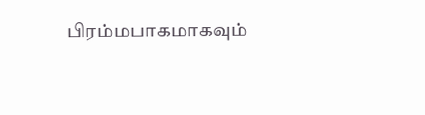பிரம்மபாகமாகவும்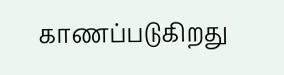காணப்படுகிறது